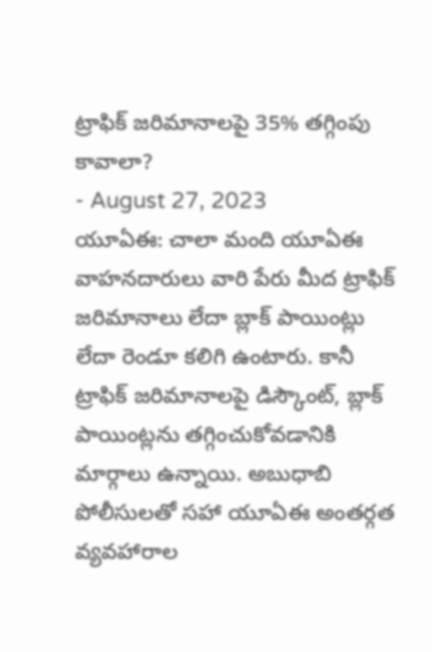ట్రాఫిక్ జరిమానాలపై 35% తగ్గింపు కావాలా?
- August 27, 2023
యూఏఈ: చాలా మంది యూఏఈ వాహనదారులు వారి పేరు మీద ట్రాఫిక్ జరిమానాలు లేదా బ్లాక్ పాయింట్లు లేదా రెండూ కలిగి ఉంటారు. కానీ ట్రాఫిక్ జరిమానాలపై డిస్కౌంట్, బ్లాక్ పాయింట్లను తగ్గించుకోవడానికి మార్గాలు ఉన్నాయి. అబుధాబి పోలీసులతో సహా యూఏఈ అంతర్గత వ్యవహారాల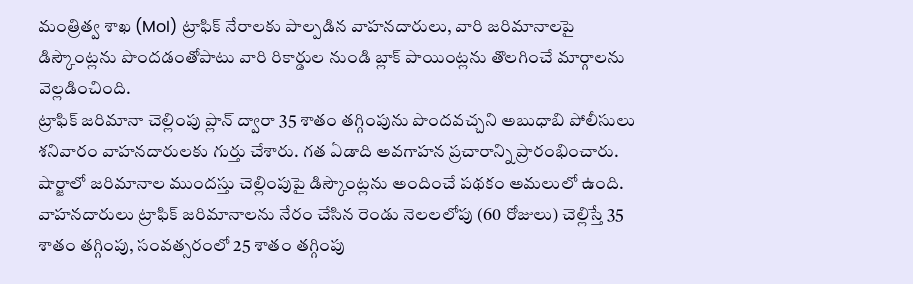మంత్రిత్వ శాఖ (MoI) ట్రాఫిక్ నేరాలకు పాల్పడిన వాహనదారులు, వారి జరిమానాలపై డిస్కౌంట్లను పొందడంతోపాటు వారి రికార్డుల నుండి బ్లాక్ పాయింట్లను తొలగించే మార్గాలను వెల్లడించింది.
ట్రాఫిక్ జరిమానా చెల్లింపు ప్లాన్ ద్వారా 35 శాతం తగ్గింపును పొందవచ్చని అబుధాబి పోలీసులు శనివారం వాహనదారులకు గుర్తు చేశారు. గత ఏడాది అవగాహన ప్రచారాన్ని ప్రారంభించారు. షార్జాలో జరిమానాల ముందస్తు చెల్లింపుపై డిస్కౌంట్లను అందించే పథకం అమలులో ఉంది. వాహనదారులు ట్రాఫిక్ జరిమానాలను నేరం చేసిన రెండు నెలలలోపు (60 రోజులు) చెల్లిస్తే 35 శాతం తగ్గింపు, సంవత్సరంలో 25 శాతం తగ్గింపు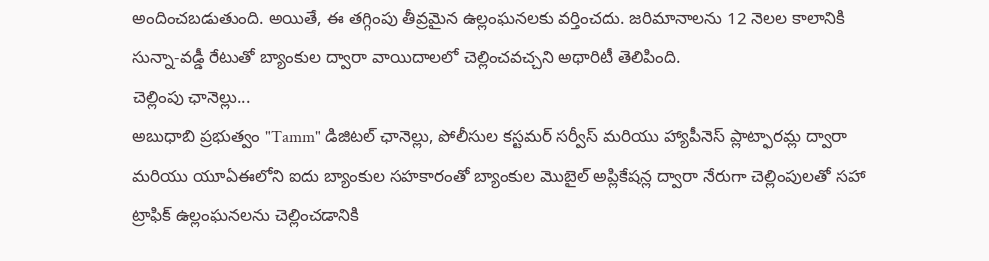అందించబడుతుంది. అయితే, ఈ తగ్గింపు తీవ్రమైన ఉల్లంఘనలకు వర్తించదు. జరిమానాలను 12 నెలల కాలానికి సున్నా-వడ్డీ రేటుతో బ్యాంకుల ద్వారా వాయిదాలలో చెల్లించవచ్చని అథారిటీ తెలిపింది.
చెల్లింపు ఛానెల్లు...
అబుధాబి ప్రభుత్వం "Tamm" డిజిటల్ ఛానెల్లు, పోలీసుల కస్టమర్ సర్వీస్ మరియు హ్యాపీనెస్ ప్లాట్ఫారమ్ల ద్వారా మరియు యూఏఈలోని ఐదు బ్యాంకుల సహకారంతో బ్యాంకుల మొబైల్ అప్లికేషన్ల ద్వారా నేరుగా చెల్లింపులతో సహా ట్రాఫిక్ ఉల్లంఘనలను చెల్లించడానికి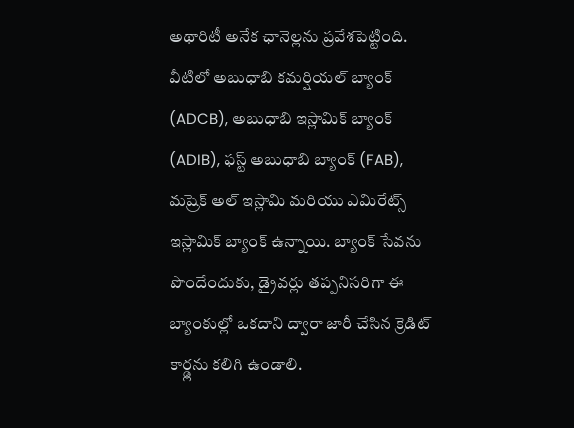అథారిటీ అనేక ఛానెల్లను ప్రవేశపెట్టింది. వీటిలో అబుధాబి కమర్షియల్ బ్యాంక్ (ADCB), అబుధాబి ఇస్లామిక్ బ్యాంక్ (ADIB), ఫస్ట్ అబుధాబి బ్యాంక్ (FAB), మష్రెక్ అల్ ఇస్లామి మరియు ఎమిరేట్స్ ఇస్లామిక్ బ్యాంక్ ఉన్నాయి. బ్యాంక్ సేవను పొందేందుకు, డ్రైవర్లు తప్పనిసరిగా ఈ బ్యాంకుల్లో ఒకదాని ద్వారా జారీ చేసిన క్రెడిట్ కార్డ్లను కలిగి ఉండాలి.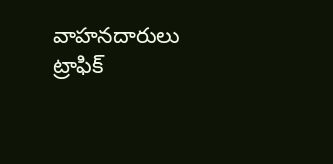వాహనదారులు ట్రాఫిక్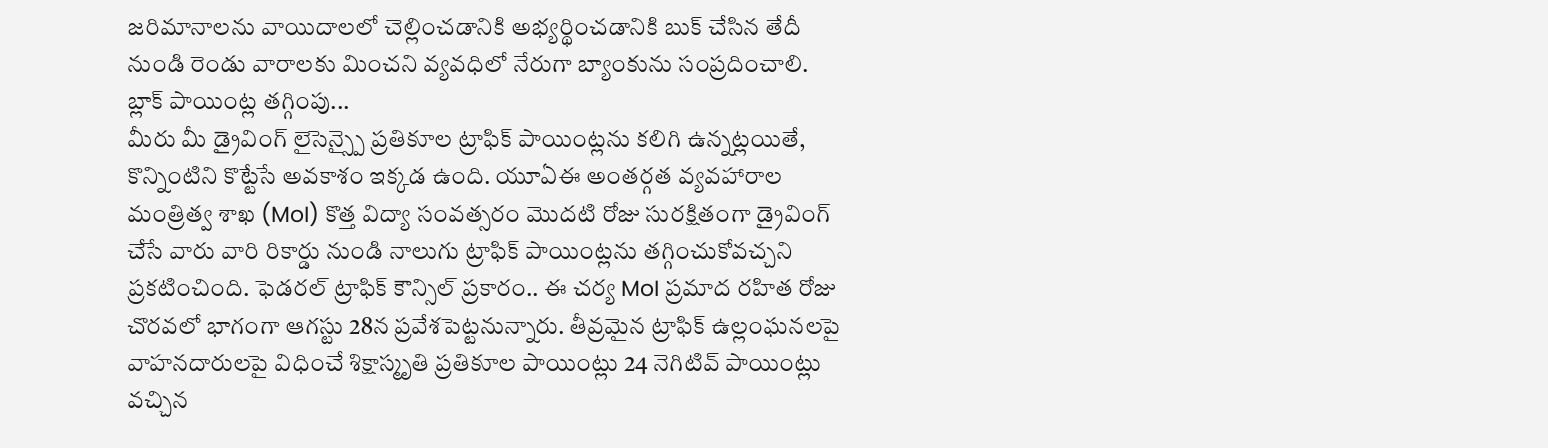జరిమానాలను వాయిదాలలో చెల్లించడానికి అభ్యర్థించడానికి బుక్ చేసిన తేదీ నుండి రెండు వారాలకు మించని వ్యవధిలో నేరుగా బ్యాంకును సంప్రదించాలి.
బ్లాక్ పాయింట్ల తగ్గింపు...
మీరు మీ డ్రైవింగ్ లైసెన్స్పై ప్రతికూల ట్రాఫిక్ పాయింట్లను కలిగి ఉన్నట్లయితే, కొన్నింటిని కొట్టేసే అవకాశం ఇక్కడ ఉంది. యూఏఈ అంతర్గత వ్యవహారాల మంత్రిత్వ శాఖ (MoI) కొత్త విద్యా సంవత్సరం మొదటి రోజు సురక్షితంగా డ్రైవింగ్ చేసే వారు వారి రికార్డు నుండి నాలుగు ట్రాఫిక్ పాయింట్లను తగ్గించుకోవచ్చని ప్రకటించింది. ఫెడరల్ ట్రాఫిక్ కౌన్సిల్ ప్రకారం.. ఈ చర్య MoI ప్రమాద రహిత రోజు చొరవలో భాగంగా ఆగస్టు 28న ప్రవేశపెట్టనున్నారు. తీవ్రమైన ట్రాఫిక్ ఉల్లంఘనలపై వాహనదారులపై విధించే శిక్షాస్మృతి ప్రతికూల పాయింట్లు 24 నెగిటివ్ పాయింట్లు వచ్చిన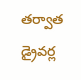తర్వాత డ్రైవర్ల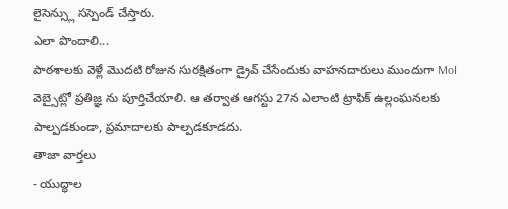లైసెన్స్లు సస్పెండ్ చేస్తారు.
ఎలా పొందాలి...
పాఠశాలకు వెళ్లే మొదటి రోజున సురక్షితంగా డ్రైవ్ చేసేందుకు వాహనదారులు ముందుగా MoI వెబ్సైట్లో ప్రతిజ్ఞ ను పూర్తిచేయాలి. ఆ తర్వాత ఆగస్టు 27న ఎలాంటి ట్రాఫిక్ ఉల్లంఘనలకు పాల్పడకుండా, ప్రమాదాలకు పాల్పడకూడదు.
తాజా వార్తలు
- యుద్ధాల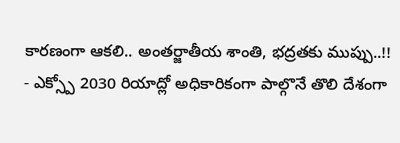కారణంగా ఆకలి.. అంతర్జాతీయ శాంతి, భద్రతకు ముప్పు..!!
- ఎక్స్పో 2030 రియాద్లో అధికారికంగా పాల్గొనే తొలి దేశంగా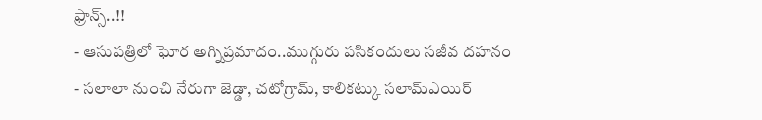ఫ్రాన్స్..!!
- ఆసుపత్రిలో ఘోర అగ్నిప్రమాదం..ముగ్గురు పసికందులు సజీవ దహనం
- సలాలా నుంచి నేరుగా జెడ్డా, చటోగ్రామ్, కాలికట్కు సలామ్ఎయిర్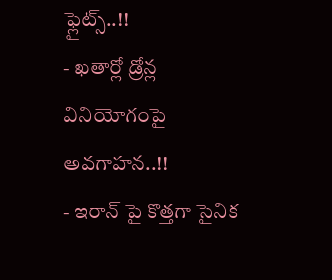ఫ్లైట్స్..!!
- ఖతార్లో డ్రోన్ల వినియోగంపై అవగాహన..!!
- ఇరాన్ పై కొత్తగా సైనిక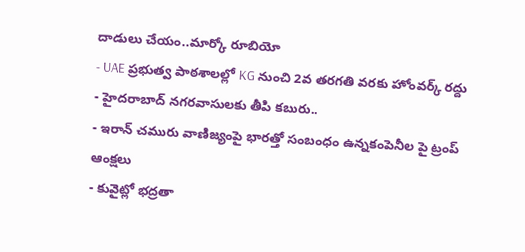దాడులు చేయం..మార్కో రూబియో
- UAE ప్రభుత్వ పాఠశాలల్లో KG నుంచి 2వ తరగతి వరకు హోంవర్క్ రద్దు
- హైదరాబాద్ నగరవాసులకు తీపి కబురు..
- ఇరాన్ చమురు వాణిజ్యంపై భారత్తో సంబంధం ఉన్నకంపెనీల పై ట్రంప్ ఆంక్షలు
- కువైట్లో భద్రతా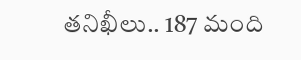తనిఖీలు.. 187 మంది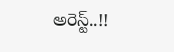అరెస్ట్..!!